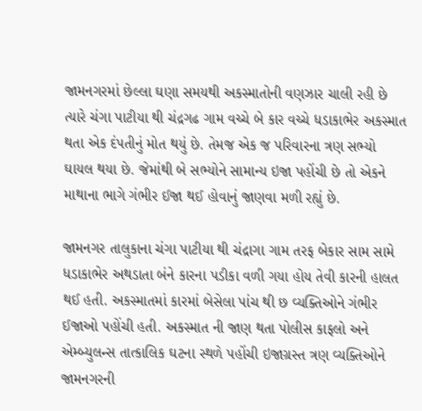જામનગરમાં છેલ્લા ઘણા સમયથી અકસ્માતોની વણઝાર ચાલી રહી છે ત્યારે ચંગા પાટીયા થી ચંદ્રગઢ ગામ વચ્ચે બે કાર વચ્ચે ધડાકાભેર અકસ્માત થતા એક દંપતીનું મોત થયું છે. તેમજ એક જ પરિવારના ત્રણ સભ્યો ઘાયલ થયા છે. જેમાંથી બે સભ્યોને સામાન્ય ઇજા પહોંચી છે તો એકને માથાના ભાગે ગંભીર ઈજા થઈ હોવાનું જાણવા મળી રહ્યું છે.

જામનગર તાલુકાના ચંગા પાટીયા થી ચંદ્રાગા ગામ તરફ બેકાર સામ સામે ધડાકાભેર અથડાતા બંને કારના પડીકા વળી ગયા હોય તેવી કારની હાલત થઈ હતી. અકસ્માતમાં કારમાં બેસેલા પાંચ થી છ વ્યક્તિઓને ગંભીર ઈજાઓ પહોંચી હતી. અકસ્માત ની જાણ થતા પોલીસ કાફલો અને એમ્બ્યુલન્સ તાત્કાલિક ઘટના સ્થળે પહોંચી ઇજાગ્રસ્ત ત્રણ વ્યક્તિઓને જામનગરની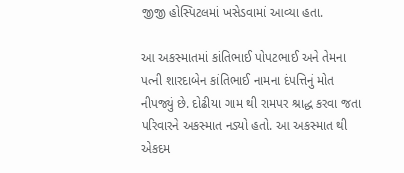જીજી હોસ્પિટલમાં ખસેડવામાં આવ્યા હતા.

આ અકસ્માતમાં કાંતિભાઈ પોપટભાઈ અને તેમના પત્ની શારદાબેન કાંતિભાઈ નામના દંપત્તિનું મોત નીપજ્યું છે. દોઢીયા ગામ થી રામપર શ્રાદ્ધ કરવા જતા પરિવારને અકસ્માત નડ્યો હતો. આ અકસ્માત થી એકદમ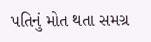પતિનું મોત થતા સમગ્ર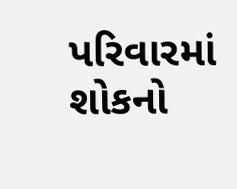પરિવારમાં શોકનો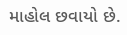માહોલ છવાયો છે.